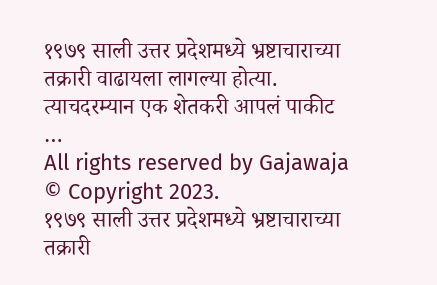१९७९ साली उत्तर प्रदेशमध्ये भ्रष्टाचाराच्या तक्रारी वाढायला लागल्या होत्या. त्याचदरम्यान एक शेतकरी आपलं पाकीट …
All rights reserved by Gajawaja © Copyright 2023.
१९७९ साली उत्तर प्रदेशमध्ये भ्रष्टाचाराच्या तक्रारी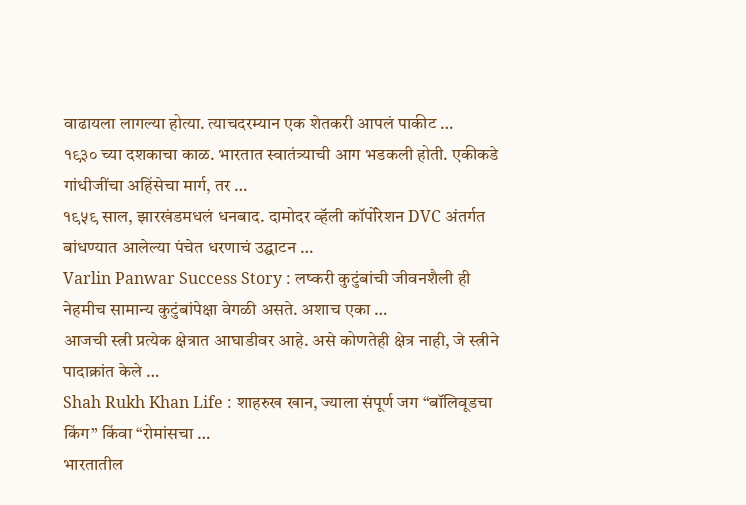वाढायला लागल्या होत्या. त्याचदरम्यान एक शेतकरी आपलं पाकीट …
१९३० च्या दशकाचा काळ. भारतात स्वातंत्र्याची आग भडकली होती. एकीकडे गांधीजींचा अहिंसेचा मार्ग, तर …
१९५९ साल, झारखंडमधलं धनबाद. दामोदर व्हॅली कॉर्पोरेशन DVC अंतर्गत बांधण्यात आलेल्या पंचेत धरणाचं उद्घाटन …
Varlin Panwar Success Story : लष्करी कुटुंबांची जीवनशैली ही नेहमीच सामान्य कुटुंबांपेक्षा वेगळी असते. अशाच एका …
आजची स्त्री प्रत्येक क्षेत्रात आघाडीवर आहे. असे कोणतेही क्षेत्र नाही, जे स्त्रीने पादाक्रांत केले …
Shah Rukh Khan Life : शाहरुख खान, ज्याला संपूर्ण जग “बॉलिवूडचा किंग” किंवा “रोमांसचा …
भारतातील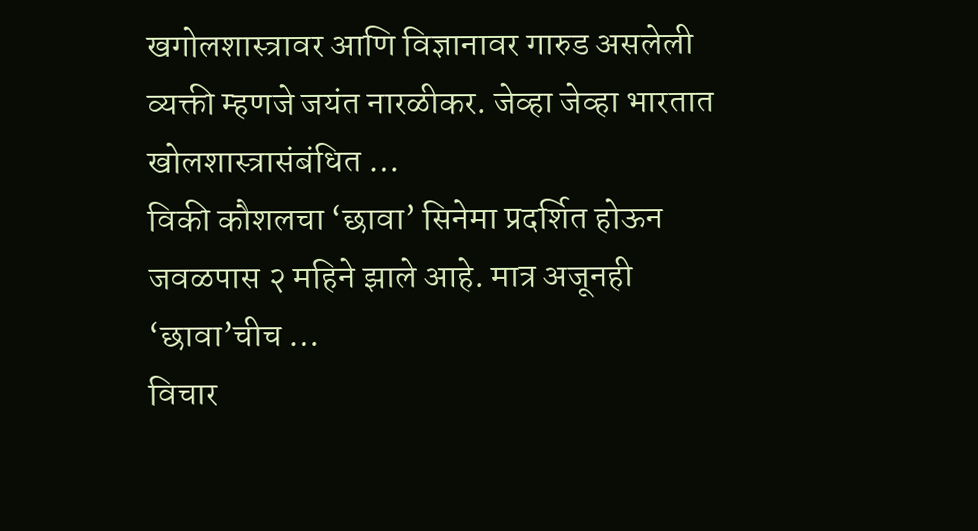खगोलशास्त्रावर आणि विज्ञानावर गारुड असलेली व्यक्ती म्हणजे जयंत नारळीकर. जेव्हा जेव्हा भारतात खोलशास्त्रासंबंधित …
विकी कौशलचा ‘छावा’ सिनेमा प्रदर्शित होऊन जवळपास २ महिने झाले आहे. मात्र अजूनही ‘छावा’चीच …
विचार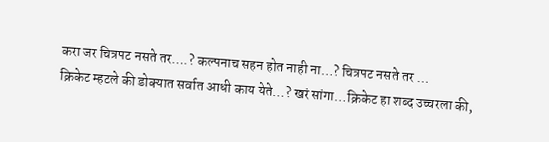करा जर चित्रपट नसते तर….? कल्पनाच सहन होत नाही ना…? चित्रपट नसते तर …
क्रिकेट म्हटले की डोक्यात सर्वात आधी काय येते…? खरं सांगा…क्रिकेट हा शब्द उच्चरला की,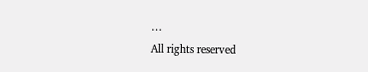…
All rights reserved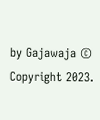by Gajawaja © Copyright 2023.